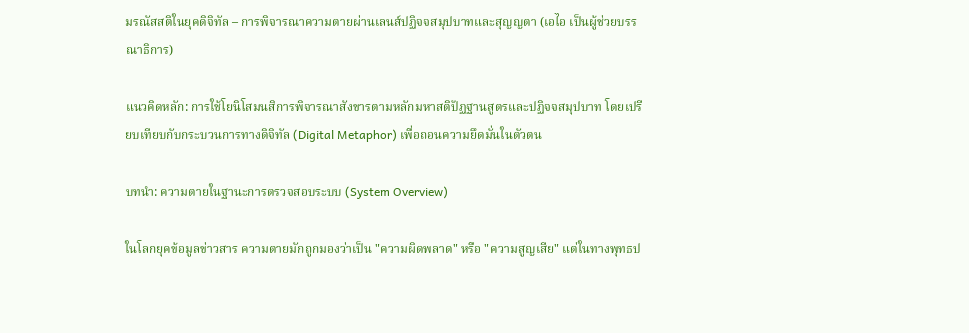มรณัสสติในยุคดิจิทัล – การพิจารณาความตายผ่านเลนส์ปฏิจจสมุปบาทและสุญญตา (เอไอ เป็นผู้ช่วยบรรณาธิการ)

แนวคิดหลัก: การใช้โยนิโสมนสิการพิจารณาสังขารตามหลักมหาสติปัฏฐานสูตรและปฏิจจสมุปบาท โดยเปรียบเทียบกับกระบวนการทางดิจิทัล (Digital Metaphor) เพื่อถอนความยึดมั่นในตัวตน

บทนำ: ความตายในฐานะการตรวจสอบระบบ (System Overview)

ในโลกยุคข้อมูลข่าวสาร ความตายมักถูกมองว่าเป็น "ความผิดพลาด" หรือ "ความสูญเสีย" แต่ในทางพุทธป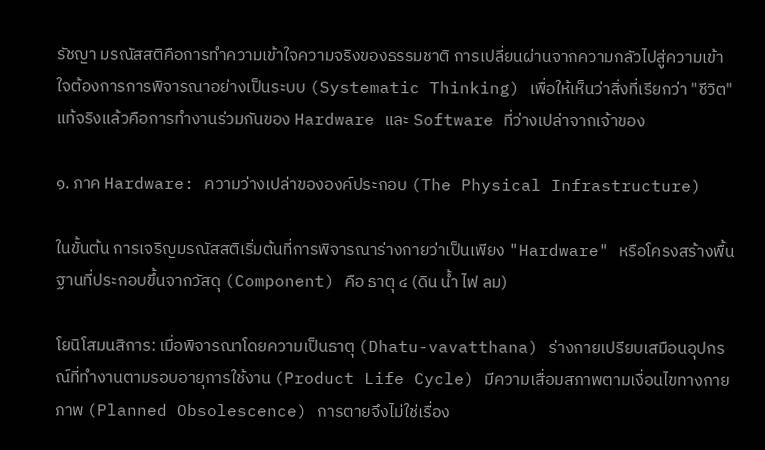รัชญา มรณัสสติคือการทำความเข้าใจความจริงของธรรมชาติ การเปลี่ยนผ่านจากความกลัวไปสู่ความเข้าใจต้องการการพิจารณาอย่างเป็นระบบ (Systematic Thinking) เพื่อให้เห็นว่าสิ่งที่เรียกว่า "ชีวิต" แท้จริงแล้วคือการทำงานร่วมกันของ Hardware และ Software ที่ว่างเปล่าจากเจ้าของ

๑. ภาค Hardware: ความว่างเปล่าขององค์ประกอบ (The Physical Infrastructure)

ในขั้นต้น การเจริญมรณัสสติเริ่มต้นที่การพิจารณาร่างกายว่าเป็นเพียง "Hardware" หรือโครงสร้างพื้นฐานที่ประกอบขึ้นจากวัสดุ (Component) คือ ธาตุ ๔ (ดิน น้ำ ไฟ ลม)

โยนิโสมนสิการ: เมื่อพิจารณาโดยความเป็นธาตุ (Dhatu-vavatthana) ร่างกายเปรียบเสมือนอุปกรณ์ที่ทำงานตามรอบอายุการใช้งาน (Product Life Cycle) มีความเสื่อมสภาพตามเงื่อนไขทางกายภาพ (Planned Obsolescence) การตายจึงไม่ใช่เรื่อง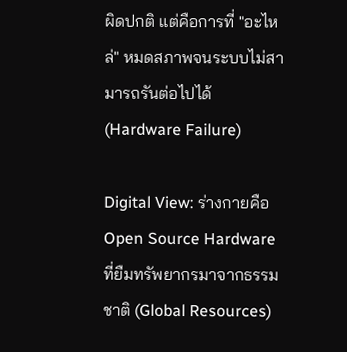ผิดปกติ แต่คือการที่ "อะไหล่" หมดสภาพจนระบบไม่สามารถรันต่อไปได้ (Hardware Failure)

Digital View: ร่างกายคือ Open Source Hardware ที่ยืมทรัพยากรมาจากธรรมชาติ (Global Resources)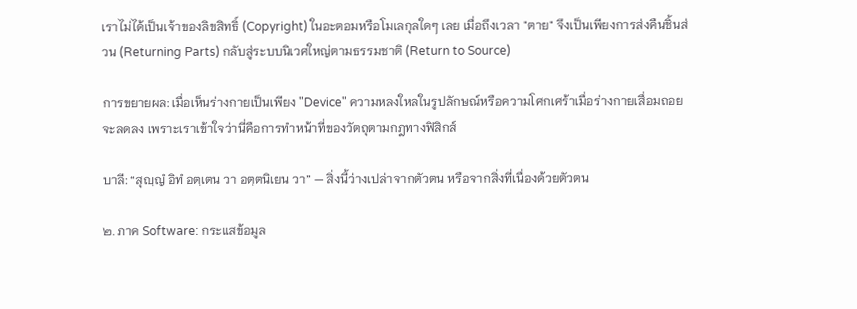เราไม่ได้เป็นเจ้าของลิขสิทธิ์ (Copyright) ในอะตอมหรือโมเลกุลใดๆ เลย เมื่อถึงเวลา "ตาย" จึงเป็นเพียงการส่งคืนชิ้นส่วน (Returning Parts) กลับสู่ระบบนิเวศใหญ่ตามธรรมชาติ (Return to Source)

การขยายผล: เมื่อเห็นร่างกายเป็นเพียง "Device" ความหลงใหลในรูปลักษณ์หรือความโศกเศร้าเมื่อร่างกายเสื่อมถอยจะลดลง เพราะเราเข้าใจว่านี่คือการทำหน้าที่ของวัตถุตามกฎทางฟิสิกส์

บาลี: “สุญฺญํ อิทํ อตฺเตน วา อตฺตนิเยน วา” — สิ่งนี้ว่างเปล่าจากตัวตน หรือจากสิ่งที่เนื่องด้วยตัวตน

๒. ภาค Software: กระแสข้อมูล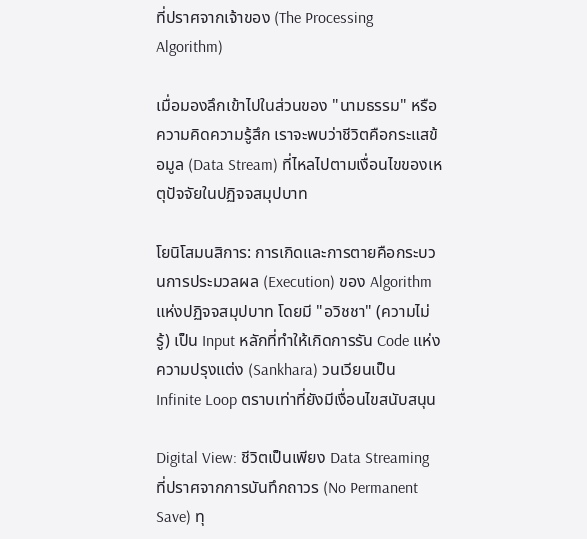ที่ปราศจากเจ้าของ (The Processing Algorithm)

เมื่อมองลึกเข้าไปในส่วนของ "นามธรรม" หรือความคิดความรู้สึก เราจะพบว่าชีวิตคือกระแสข้อมูล (Data Stream) ที่ไหลไปตามเงื่อนไขของเหตุปัจจัยในปฏิจจสมุปบาท

โยนิโสมนสิการ: การเกิดและการตายคือกระบวนการประมวลผล (Execution) ของ Algorithm แห่งปฏิจจสมุปบาท โดยมี "อวิชชา" (ความไม่รู้) เป็น Input หลักที่ทำให้เกิดการรัน Code แห่งความปรุงแต่ง (Sankhara) วนเวียนเป็น Infinite Loop ตราบเท่าที่ยังมีเงื่อนไขสนับสนุน

Digital View: ชีวิตเป็นเพียง Data Streaming ที่ปราศจากการบันทึกถาวร (No Permanent Save) ทุ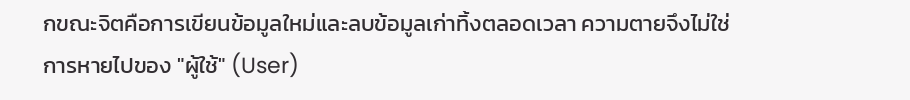กขณะจิตคือการเขียนข้อมูลใหม่และลบข้อมูลเก่าทิ้งตลอดเวลา ความตายจึงไม่ใช่การหายไปของ "ผู้ใช้" (User)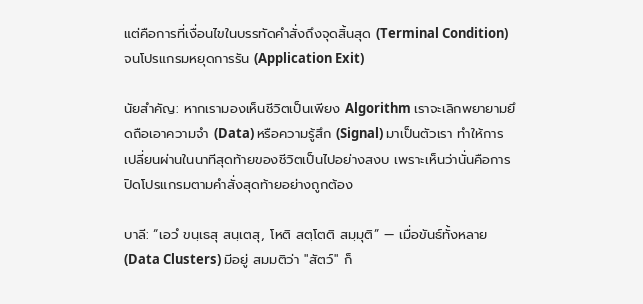แต่คือการที่เงื่อนไขในบรรทัดคำสั่งถึงจุดสิ้นสุด (Terminal Condition) จนโปรแกรมหยุดการรัน (Application Exit)

นัยสำคัญ: หากเรามองเห็นชีวิตเป็นเพียง Algorithm เราจะเลิกพยายามยึดถือเอาความจำ (Data) หรือความรู้สึก (Signal) มาเป็นตัวเรา ทำให้การเปลี่ยนผ่านในนาทีสุดท้ายของชีวิตเป็นไปอย่างสงบ เพราะเห็นว่านั่นคือการปิดโปรแกรมตามคำสั่งสุดท้ายอย่างถูกต้อง

บาลี: “เอวํ ขนฺเธสุ สนฺเตสุ, โหติ สตฺโตติ สมฺมุติ” — เมื่อขันธ์ทั้งหลาย (Data Clusters) มีอยู่ สมมติว่า "สัตว์" ก็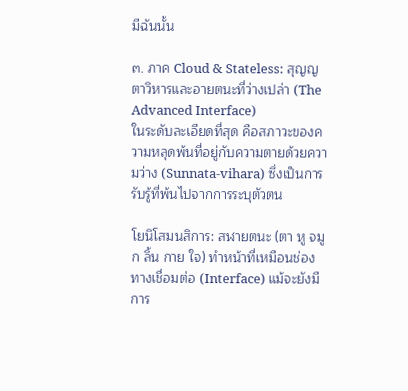มีฉันนั้น

๓. ภาค Cloud & Stateless: สุญญตาวิหารและอายตนะที่ว่างเปล่า (The Advanced Interface)
ในระดับละเอียดที่สุด คือสภาวะของความหลุดพ้นที่อยู่กับความตายด้วยความว่าง (Sunnata-vihara) ซึ่งเป็นการรับรู้ที่พ้นไปจากการระบุตัวตน

โยนิโสมนสิการ: สฬายตนะ (ตา หู จมูก ลิ้น กาย ใจ) ทำหน้าที่เหมือนช่องทางเชื่อมต่อ (Interface) แม้จะยังมีการ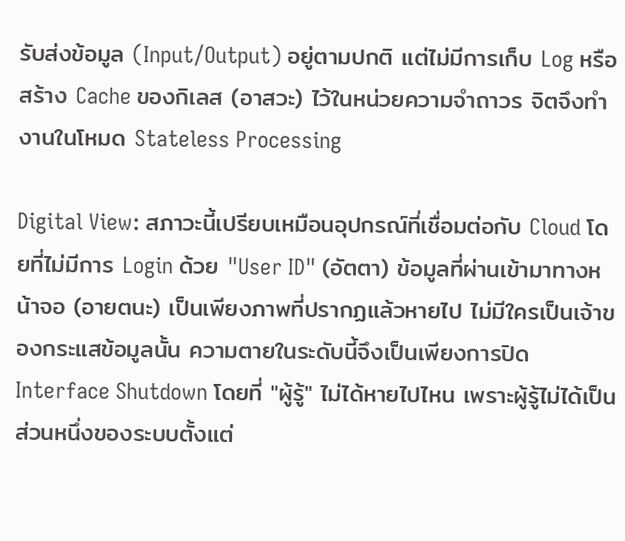รับส่งข้อมูล (Input/Output) อยู่ตามปกติ แต่ไม่มีการเก็บ Log หรือสร้าง Cache ของกิเลส (อาสวะ) ไว้ในหน่วยความจำถาวร จิตจึงทำงานในโหมด Stateless Processing

Digital View: สภาวะนี้เปรียบเหมือนอุปกรณ์ที่เชื่อมต่อกับ Cloud โดยที่ไม่มีการ Login ด้วย "User ID" (อัตตา) ข้อมูลที่ผ่านเข้ามาทางหน้าจอ (อายตนะ) เป็นเพียงภาพที่ปรากฏแล้วหายไป ไม่มีใครเป็นเจ้าของกระแสข้อมูลนั้น ความตายในระดับนี้จึงเป็นเพียงการปิด Interface Shutdown โดยที่ "ผู้รู้" ไม่ได้หายไปไหน เพราะผู้รู้ไม่ได้เป็นส่วนหนึ่งของระบบตั้งแต่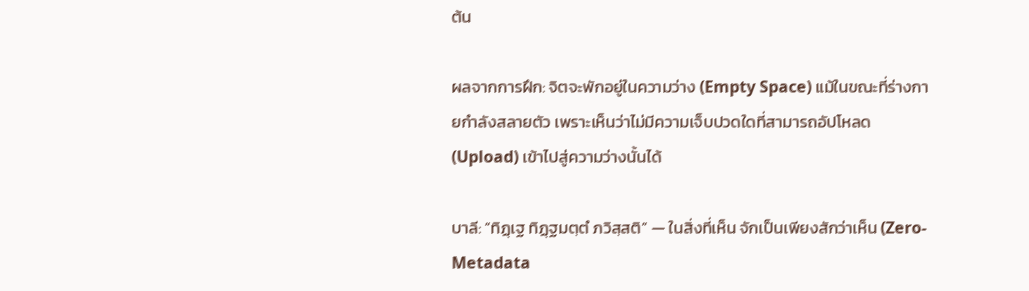ต้น

ผลจากการฝึก: จิตจะพักอยู่ในความว่าง (Empty Space) แม้ในขณะที่ร่างกายกำลังสลายตัว เพราะเห็นว่าไม่มีความเจ็บปวดใดที่สามารถอัปโหลด (Upload) เข้าไปสู่ความว่างนั้นได้

บาลี: “ทิฏฺเฐ ทิฏฺฐมตฺตํ ภวิสฺสติ” — ในสิ่งที่เห็น จักเป็นเพียงสักว่าเห็น (Zero-Metadata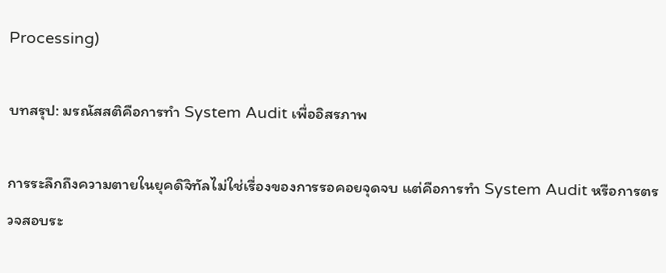Processing)

บทสรุป: มรณัสสติคือการทำ System Audit เพื่ออิสรภาพ

การระลึกถึงความตายในยุคดิจิทัลไม่ใช่เรื่องของการรอคอยจุดจบ แต่คือการทำ System Audit หรือการตรวจสอบระ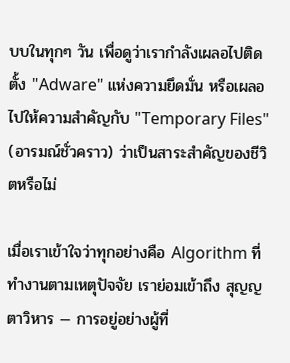บบในทุกๆ วัน เพื่อดูว่าเรากำลังเผลอไปติดตั้ง "Adware" แห่งความยึดมั่น หรือเผลอไปให้ความสำคัญกับ "Temporary Files" (อารมณ์ชั่วคราว) ว่าเป็นสาระสำคัญของชีวิตหรือไม่

เมื่อเราเข้าใจว่าทุกอย่างคือ Algorithm ที่ทำงานตามเหตุปัจจัย เราย่อมเข้าถึง สุญญตาวิหาร — การอยู่อย่างผู้ที่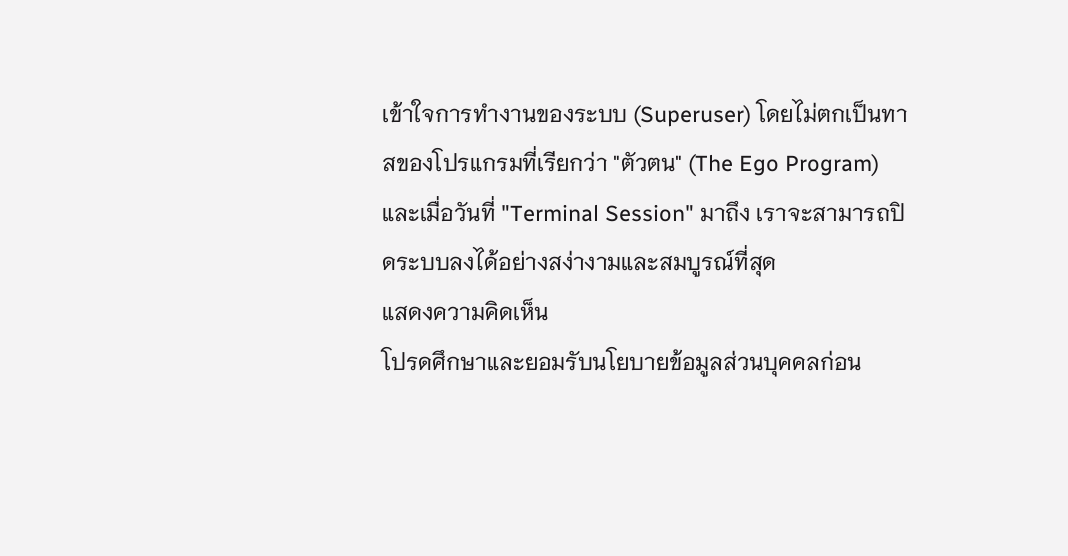เข้าใจการทำงานของระบบ (Superuser) โดยไม่ตกเป็นทาสของโปรแกรมที่เรียกว่า "ตัวตน" (The Ego Program) และเมื่อวันที่ "Terminal Session" มาถึง เราจะสามารถปิดระบบลงได้อย่างสง่างามและสมบูรณ์ที่สุด
แสดงความคิดเห็น
โปรดศึกษาและยอมรับนโยบายข้อมูลส่วนบุคคลก่อน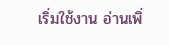เริ่มใช้งาน อ่านเพิ่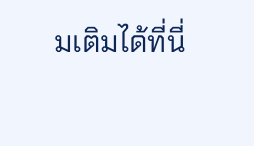มเติมได้ที่นี่